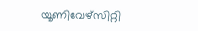യൂണിവേഴ്‌സിറ്റി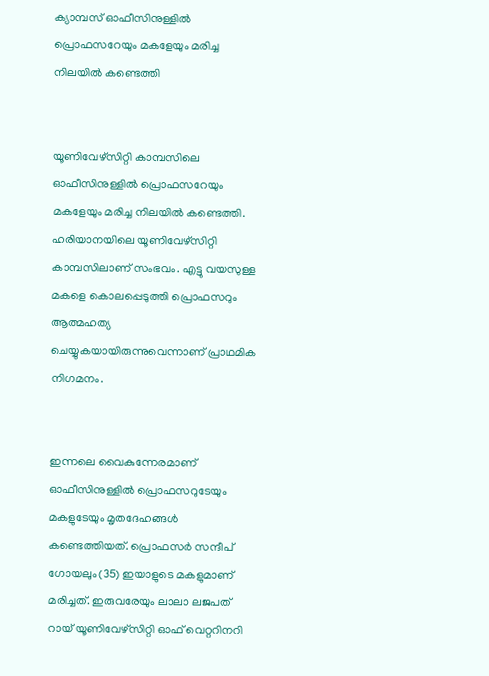ക്യാമ്പസ് ഓഫീസിനുള്ളില്‍ പ്രൊഫസറേയും മകളേയും മരിച്ച നിലയില്‍ കണ്ടെത്തി


യൂണിവേഴ്‌സിറ്റി കാമ്പസിലെ ഓഫീസിനുള്ളില്‍ പ്രൊഫസറേയും മകളേയും മരിച്ച നിലയില്‍ കണ്ടെത്തി. ഹരിയാനയിലെ യൂണിവേഴ്‌സിറ്റി കാമ്പസിലാണ് സംഭവം. എട്ടു വയസുള്ള മകളെ കൊലപ്പെടുത്തി പ്രൊഫസറും ആത്മഹത്യ ചെയ്യുകയായിരുന്നുവെന്നാണ് പ്രാഥമിക നിഗമനം.


ഇന്നലെ വൈകുന്നേരമാണ് ഓഫീസിനുള്ളില്‍ പ്രൊഫസറുടേയും മകളുടേയും മൃതദേഹങ്ങള്‍ കണ്ടെത്തിയത്. പ്രൊഫസര്‍ സന്ദീപ് ഗോയലും(35) ഇയാളുടെ മകളുമാണ് മരിച്ചത്. ഇരുവരേയും ലാലാ ലജപത് റായ് യൂണിവേഴ്‌സിറ്റി ഓഫ് വെറ്ററിനറി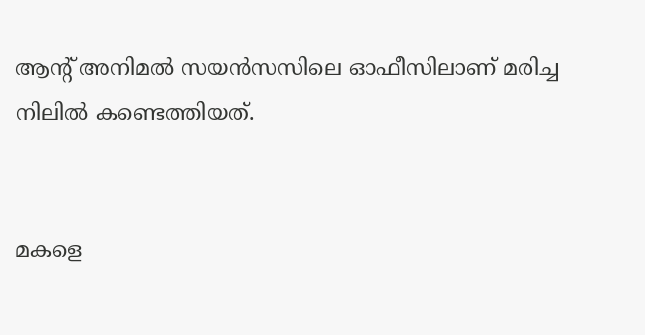ആന്റ് അനിമല്‍ സയന്‍സസിലെ ഓഫീസിലാണ് മരിച്ച നിലില്‍ കണ്ടെത്തിയത്.


മകളെ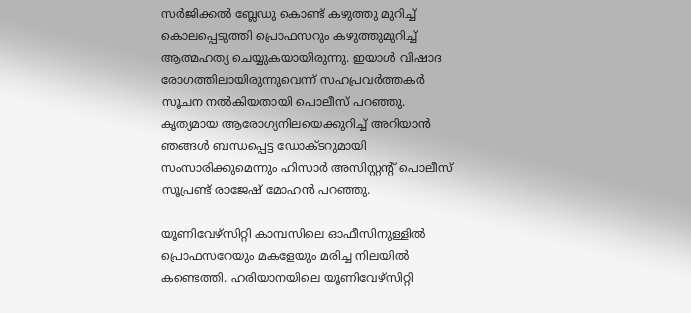സര്‍ജിക്കല്‍ ബ്ലേഡു കൊണ്ട് കഴുത്തു മുറിച്ച് കൊലപ്പെടുത്തി പ്രൊഫസറും കഴുത്തുമുറിച്ച് ആത്മഹത്യ ചെയ്യുകയായിരുന്നു. ഇയാള്‍ വിഷാദ രോഗത്തിലായിരുന്നുവെന്ന് സഹപ്രവര്‍ത്തകര്‍ സൂചന നല്‍കിയതായി പൊലീസ് പറഞ്ഞു. കൃത്യമായ ആരോഗ്യനിലയെക്കുറിച്ച് അറിയാന്‍ ഞങ്ങള്‍ ബന്ധപ്പെട്ട ഡോക്ടറുമായി സംസാരിക്കുമെന്നും ഹിസാര്‍ അസിസ്റ്റന്റ് പൊലീസ് സൂപ്രണ്ട് രാജേഷ് മോഹന്‍ പറഞ്ഞു.

യൂണിവേഴ്‌സിറ്റി കാമ്പസിലെ ഓഫീസിനുള്ളില്‍ പ്രൊഫസറേയും മകളേയും മരിച്ച നിലയില്‍ കണ്ടെത്തി. ഹരിയാനയിലെ യൂണിവേഴ്‌സിറ്റി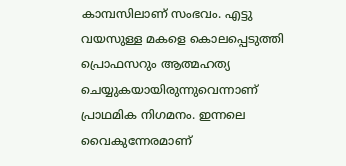കാമ്പസിലാണ് സംഭവം. എട്ടു വയസുള്ള മകളെ കൊലപ്പെടുത്തി പ്രൊഫസറും ആത്മഹത്യ ചെയ്യുകയായിരുന്നുവെന്നാണ് പ്രാഥമിക നിഗമനം. ഇന്നലെ വൈകുന്നേരമാണ്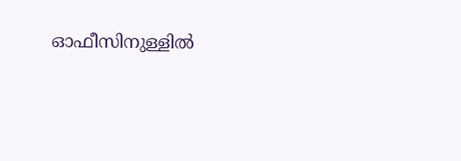ഓഫീസിനുള്ളില്‍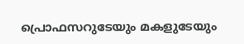പ്രൊഫസറുടേയും മകളുടേയും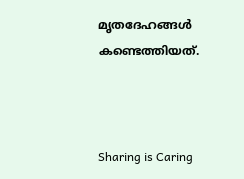മൃതദേഹങ്ങള്‍ കണ്ടെത്തിയത്.



Sharing is Caring